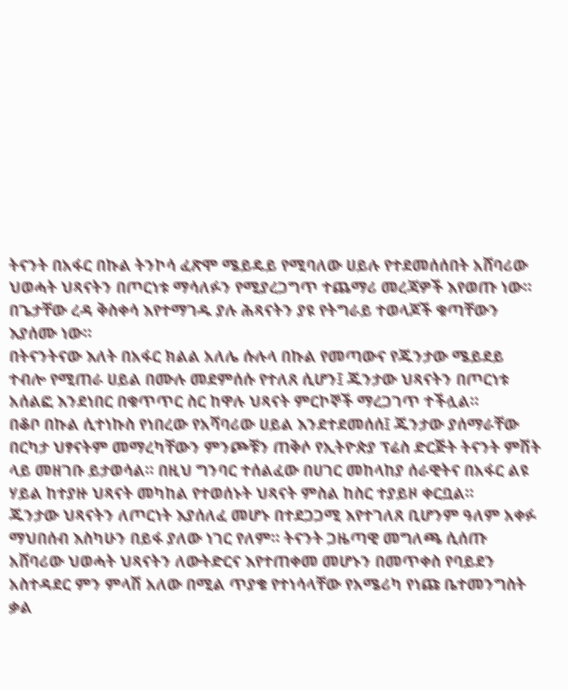ትናንት በአፋር በኩል ትንኮሳ ፈጽሞ ሜይዴይ የሚባለው ሀይሉ የተደመሰሰበት አሸባሪው ህወሓት ህጻናትን በጦርነቱ ማሳለፉን የሚያረጋግጥ ተጨማሪ መረጃዎች እየወጡ ነው። በጌታቸው ረዳ ቅስቀሳ እየተማገዱ ያሉ ሕጻናትን ያዩ የትግራይ ተወላጆች ቁጣቸውን እያሰሙ ነው።
በትናንትናው እለት በአፋር ክልል አለሌ ሱሉላ በኩል የመጣውና የጁንታው ሜይደይ ተብሎ የሚጠራ ሀይል በሙሉ መደምሰሱ የተለጸ ሲሆን፤ ጁንታው ህጻናትን በጦርነቱ አሰልፎ እንደነበር በቁጥጥር ስር ከዋሉ ህጻናት ምርኮኞች ማረጋገጥ ተችሏል።
በቆቦ በኩል ሲተነኩስ የነበረው የአሻባሪው ሀይል እንደተደመሰሰ፤ ጁንታው ያሰማራቸው በርካታ ህፃናትም መማረካቸውን ምንጮቹን ጠቅሶ የኢትዮጵያ ፕሬስ ድርጅት ትናንት ምሽት ላይ መዘገቡ ይታወሳል። በዚህ ግንባር ተሰልፈው በሀገር መከላከያ ሰራዊትና በአፋር ልዩ ሃይል ከተያዙ ህጻናት መካከል የተወሰኑት ህጻናት ምስል ከስር ተያይዞ ቀርቧል።
ጁንታው ህጻናትን ለጦርነት እያሰለፈ መሆኑ በተደጋጋሚ እየተገለጸ ቢሆንም ዓለም አቀፉ ማህበሰብ እስካሁን በይፋ ያለው ነገር የለም። ትናንት ጋዜጣዊ መግለጫ ሲሰጡ አሸባሪው ህወሓት ህጻናትን ለውትድርና እየተጠቀመ መሆኑን በመጥቀስ የባይደን አስተዳደር ምን ምላሽ አለው በሚል ጥያቄ የተነሳላቸው የአሜሪካ የነጩ ቤተመንግስት ቃል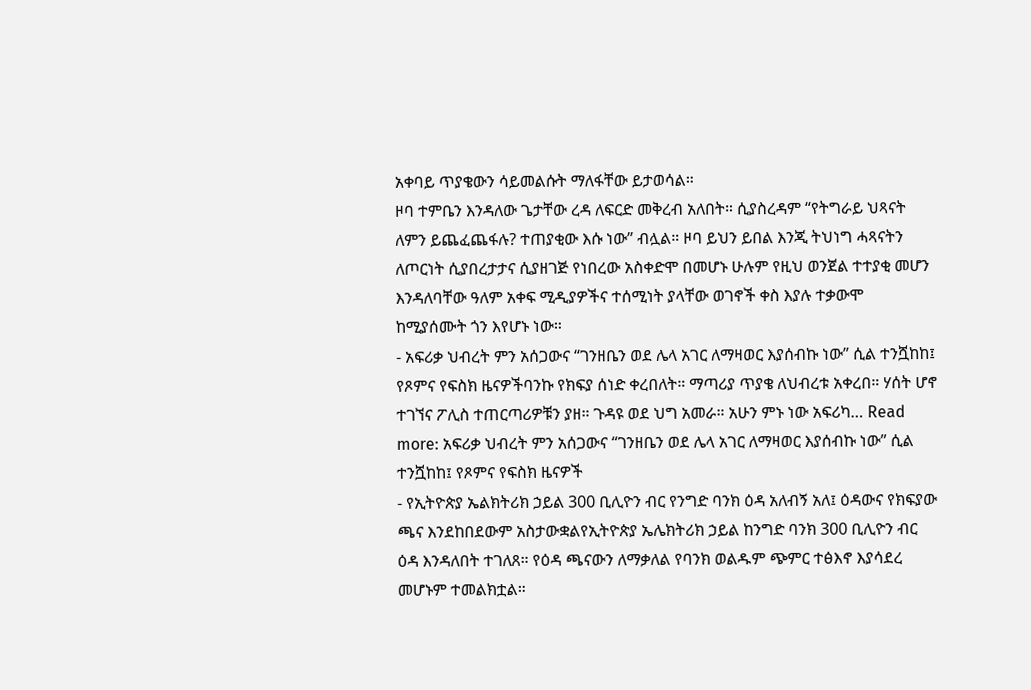አቀባይ ጥያቄውን ሳይመልሱት ማለፋቸው ይታወሳል።
ዞባ ተምቤን እንዳለው ጌታቸው ረዳ ለፍርድ መቅረብ አለበት። ሲያስረዳም “የትግራይ ህጻናት ለምን ይጨፈጨፋሉ? ተጠያቂው እሱ ነው” ብሏል። ዞባ ይህን ይበል እንጂ ትህነግ ሓጻናትን ለጦርነት ሲያበረታታና ሲያዘገጅ የነበረው አስቀድሞ በመሆኑ ሁሉም የዚህ ወንጀል ተተያቂ መሆን እንዳለባቸው ዓለም አቀፍ ሚዲያዎችና ተሰሚነት ያላቸው ወገኖች ቀስ እያሉ ተቃውሞ ከሚያሰሙት ጎን እየሆኑ ነው።
- አፍሪቃ ህብረት ምን አሰጋውና “ገንዘቤን ወደ ሌላ አገር ለማዛወር እያሰብኩ ነው” ሲል ተንሿከከ፤ የጾምና የፍስክ ዜናዎችባንኩ የክፍያ ሰነድ ቀረበለት። ማጣሪያ ጥያቄ ለህብረቱ አቀረበ። ሃሰት ሆኖ ተገኘና ፖሊስ ተጠርጣሪዎቹን ያዘ። ጉዳዩ ወደ ህግ አመራ። አሁን ምኑ ነው አፍሪካ… Read more: አፍሪቃ ህብረት ምን አሰጋውና “ገንዘቤን ወደ ሌላ አገር ለማዛወር እያሰብኩ ነው” ሲል ተንሿከከ፤ የጾምና የፍስክ ዜናዎች
- የኢትዮጵያ ኤልክትሪክ ኃይል 300 ቢሊዮን ብር የንግድ ባንክ ዕዳ አለብኝ አለ፤ ዕዳውና የክፍያው ጫና እንደከበደውም አስታውቋልየኢትዮጵያ ኤሌክትሪክ ኃይል ከንግድ ባንክ 300 ቢሊዮን ብር ዕዳ እንዳለበት ተገለጸ። የዕዳ ጫናውን ለማቃለል የባንክ ወልዱም ጭምር ተፅእኖ እያሳደረ መሆኑም ተመልክቷል።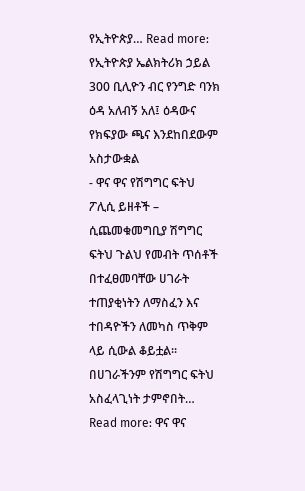የኢትዮጵያ… Read more: የኢትዮጵያ ኤልክትሪክ ኃይል 300 ቢሊዮን ብር የንግድ ባንክ ዕዳ አለብኝ አለ፤ ዕዳውና የክፍያው ጫና እንደከበደውም አስታውቋል
- ዋና ዋና የሽግግር ፍትህ ፖሊሲ ይዘቶች – ሲጨመቁመግቢያ ሽግግር ፍትህ ጉልህ የመብት ጥሰቶች በተፈፀመባቸው ሀገራት ተጠያቂነትን ለማስፈን እና ተበዳዮችን ለመካስ ጥቅም ላይ ሲውል ቆይቷል፡፡ በሀገራችንም የሽግግር ፍትህ አስፈላጊነት ታምኖበት… Read more: ዋና ዋና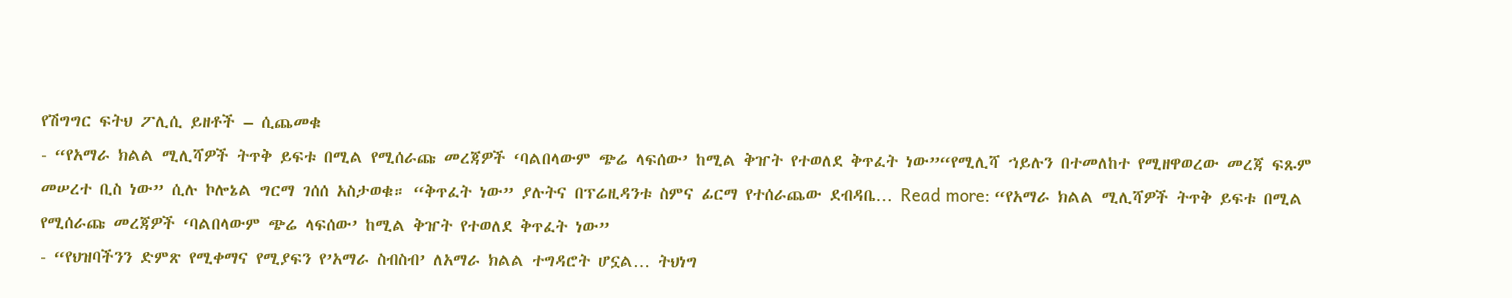የሽግግር ፍትህ ፖሊሲ ይዘቶች – ሲጨመቁ
- “የአማራ ክልል ሚሊሻዎች ትጥቅ ይፍቱ በሚል የሚሰራጩ መረጃዎች ‘ባልበላውም ጭሬ ላፍሰው’ ከሚል ቅዠት የተወለደ ቅጥፈት ነው”“የሚሊሻ ኀይሉን በተመለከተ የሚዘዋወረው መረጃ ፍጹም መሠረተ ቢስ ነው” ሲሉ ኮሎኔል ግርማ ገሰሰ አስታወቁ። “ቅጥፈት ነው” ያሉትና በፕሬዚዳንቱ ስምና ፊርማ የተሰራጨው ደብዳቤ… Read more: “የአማራ ክልል ሚሊሻዎች ትጥቅ ይፍቱ በሚል የሚሰራጩ መረጃዎች ‘ባልበላውም ጭሬ ላፍሰው’ ከሚል ቅዠት የተወለደ ቅጥፈት ነው”
- “የህዝባችንን ድምጽ የሚቀማና የሚያፍን የ’አማራ ስብስብ’ ለአማራ ክልል ተግዳሮት ሆኗል… ትህነግ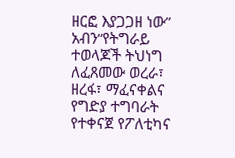ዘርፎ እያጋጋዘ ነው” አብን“የትግራይ ተወላጆች ትህነግ ለፈጸመው ወረራ፣ ዘረፋ፣ ማፈናቀልና የግድያ ተግባራት የተቀናጀ የፖለቲካና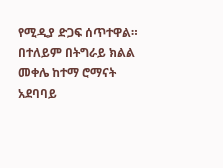የሚዲያ ድጋፍ ሰጥተዋል። በተለይም በትግራይ ክልል መቀሌ ከተማ ሮማናት አደባባይ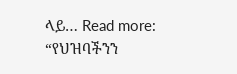ላይ… Read more: “የህዝባችንን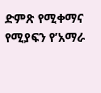ድምጽ የሚቀማና የሚያፍን የ’አማራ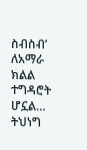ስብስብ’ ለአማራ ክልል ተግዳሮት ሆኗል… ትህነግ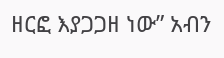ዘርፎ እያጋጋዘ ነው” አብን